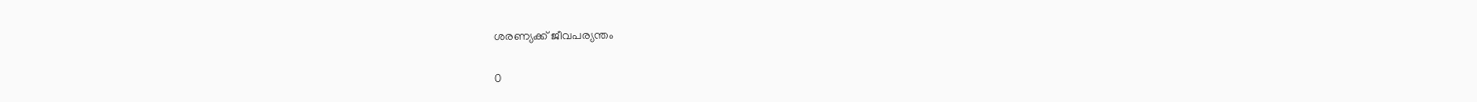ശരണ്യക്ക് ജീവപര്യന്തം

0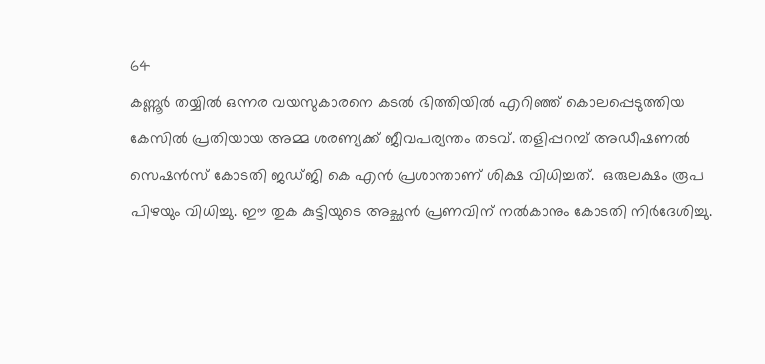64
കണ്ണൂർ തയ്യിൽ ഒന്നര വയസുകാരനെ കടൽ ഭിത്തിയിൽ എറിഞ്ഞ് കൊലപ്പെടുത്തിയ കേസിൽ പ്രതിയായ അമ്മ ശരണ്യക്ക് ജീവപര്യന്തം തടവ്. തളിപ്പറമ്പ് അഡീഷണൽ സെഷൻസ് കോടതി ജഡ്ജി കെ എൻ പ്രശാന്താണ് ശിക്ഷ വിധിച്ചത്.  ഒരുലക്ഷം രൂപ പിഴയും വിധിച്ചു. ഈ തുക കുട്ടിയുടെ അച്ഛൻ പ്രണവിന് നൽകാനും കോടതി നിർദേശിച്ചു.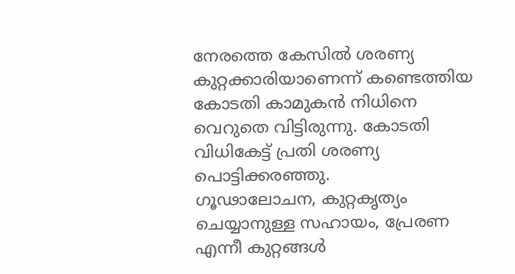നേരത്തെ കേസിൽ ശരണ്യ കുറ്റക്കാരിയാണെന്ന് കണ്ടെത്തിയ കോടതി കാമുകൻ നിധിനെ വെറുതെ വിട്ടിരുന്നു. കോടതി വിധികേട്ട് പ്രതി ശരണ്യ പൊട്ടിക്കരഞ്ഞു.
ഗൂഢാലോചന, കുറ്റകൃത്യം ചെയ്യാനുള്ള സഹായം, പ്രേരണ എന്നീ കുറ്റങ്ങൾ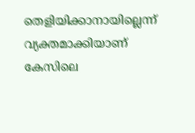തെളിയിക്കാനായില്ലെന്ന് വ്യക്തമാക്കിയാണ് കേസിലെ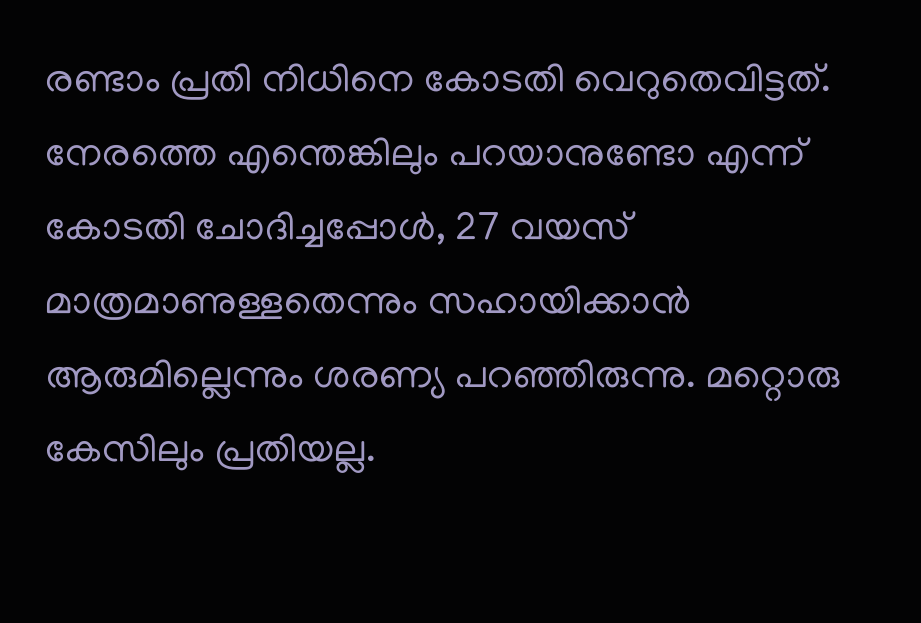രണ്ടാം പ്രതി നിധിനെ കോടതി വെറുതെവിട്ടത്.  നേരത്തെ എന്തെങ്കിലും പറയാനുണ്ടോ എന്ന് കോടതി ചോദിച്ചപ്പോൾ, 27 വയസ് മാത്രമാണുള്ളതെന്നും സഹായിക്കാൻ ആരുമില്ലെന്നും ശരണ്യ പറഞ്ഞിരുന്നു. മറ്റൊരു കേസിലും പ്രതിയല്ല.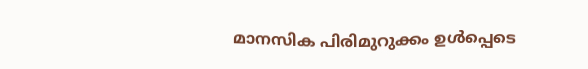മാനസിക പിരിമുറുക്കം ഉൾപ്പെടെ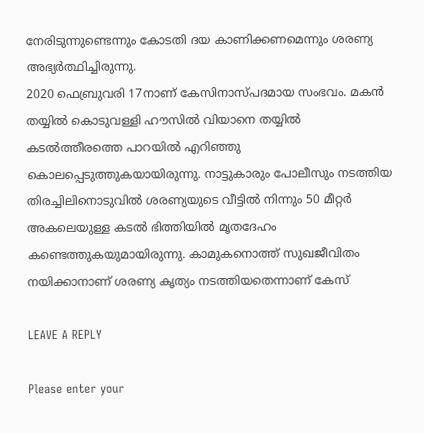നേരിടുന്നുണ്ടെന്നും കോടതി ദയ കാണിക്കണമെന്നും ശരണ്യ അഭ്യര്‍ത്ഥിച്ചിരുന്നു.
2020 ഫെബ്രുവരി 17നാണ് കേസിനാസ്പദമായ സംഭവം. മകൻ തയ്യിൽ കൊടുവള്ളി ഹൗസിൽ വിയാനെ തയ്യിൽ കടൽത്തീരത്തെ പാറയിൽ എറിഞ്ഞു കൊലപ്പെടുത്തുകയായിരുന്നു. നാട്ടുകാരും പോലീസും നടത്തിയ തിരച്ചിലിനൊടുവില്‍ ശരണ്യയുടെ വീട്ടില്‍ നിന്നും 50 മീറ്റര്‍ അകലെയുള്ള കടല്‍ ഭിത്തിയില്‍ മൃതദേഹം കണ്ടെത്തുകയുമായിരുന്നു. കാമുകനൊത്ത് സുഖജീവിതം നയിക്കാനാണ് ശരണ്യ കൃത്യം നടത്തിയതെന്നാണ് കേസ്

LEAVE A REPLY

Please enter your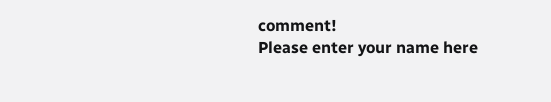comment!
Please enter your name here